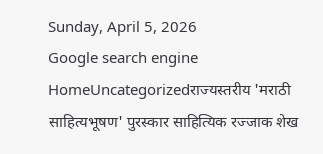Sunday, April 5, 2026
Google search engine
HomeUncategorizedराज्यस्तरीय 'मराठी साहित्यभूषण' पुरस्कार साहित्यिक रज्जाक शेख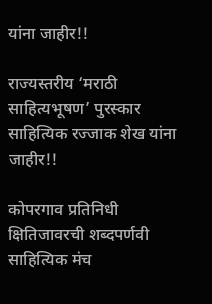यांना जाहीर!!

राज्यस्तरीय ‘मराठी साहित्यभूषण’ पुरस्कार साहित्यिक रज्जाक शेख यांना जाहीर!!

कोपरगाव प्रतिनिधी
क्षितिजावरची शब्दपर्णवी साहित्यिक मंच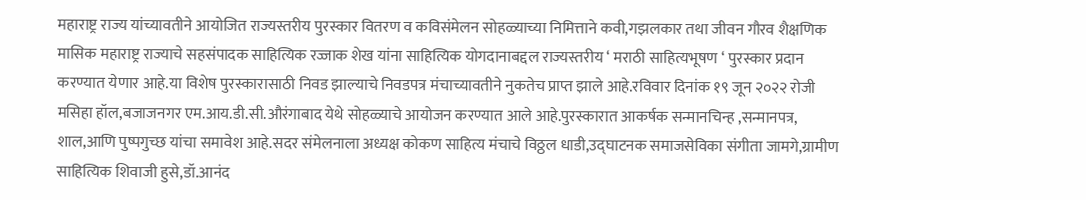महाराष्ट्र राज्य यांच्यावतीने आयोजित राज्यस्तरीय पुरस्कार वितरण व कविसंमेलन सोहळ्याच्या निमित्ताने कवी,गझलकार तथा जीवन गौरव शैक्षणिक मासिक महाराष्ट्र राज्याचे सहसंपादक साहित्यिक रज्जाक शेख यांना साहित्यिक योगदानाबद्दल राज्यस्तरीय ‘ मराठी साहित्यभूषण ‘ पुरस्कार प्रदान करण्यात येणार आहे.या विशेष पुरस्कारासाठी निवड झाल्याचे निवडपत्र मंचाच्यावतीने नुकतेच प्राप्त झाले आहे.रविवार दिनांक १९ जून २०२२ रोजी मसिहा हॉल,बजाजनगर एम.आय.डी.सी.औरंगाबाद येथे सोहळ्याचे आयोजन करण्यात आले आहे.पुरस्कारात आकर्षक सन्मानचिन्ह ,सन्मानपत्र, शाल,आणि पुष्पगुच्छ यांचा समावेश आहे.सदर संमेलनाला अध्यक्ष कोकण साहित्य मंचाचे विठ्ठल धाडी,उद्घाटनक समाजसेविका संगीता जामगे,ग्रामीण साहित्यिक शिवाजी हुसे,डॉ.आनंद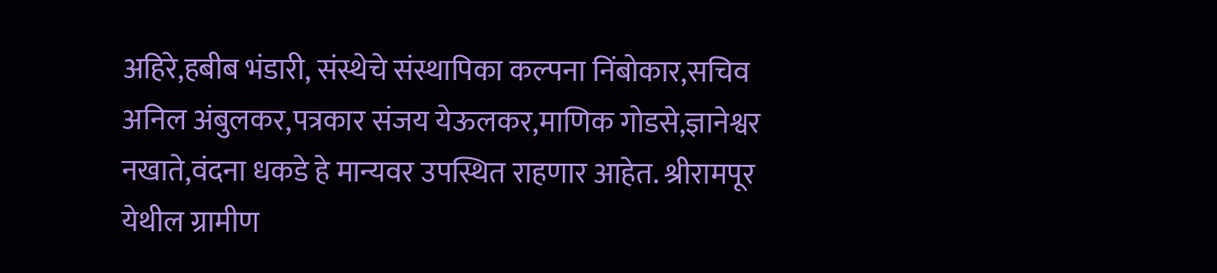अहिरे,हबीब भंडारी, संस्थेचे संस्थापिका कल्पना निंबोकार,सचिव अनिल अंबुलकर,पत्रकार संजय येऊलकर,माणिक गोडसे,ज्ञानेश्वर नखाते,वंदना धकडे हे मान्यवर उपस्थित राहणार आहेत. श्रीरामपूर येथील ग्रामीण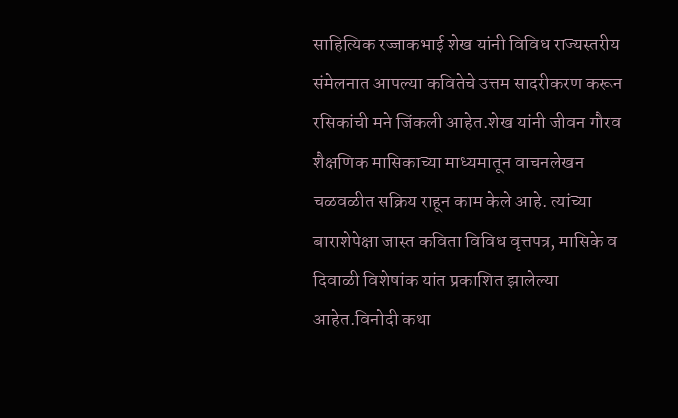साहित्यिक रज्जाकभाई शेख यांनी विविध राज्यस्तरीय संमेलनात आपल्या कवितेचे उत्तम सादरीकरण करून रसिकांची मने जिंकली आहेत.शेख यांनी जीवन गौरव शैक्षणिक मासिकाच्या माध्यमातून वाचनलेखन चळवळीत सक्रिय राहून काम केले आहे. त्यांच्या बाराशेपेक्षा जास्त कविता विविध वृत्तपत्र, मासिके व दिवाळी विशेषांक यांत प्रकाशित झालेल्या आहेत.विनोदी कथा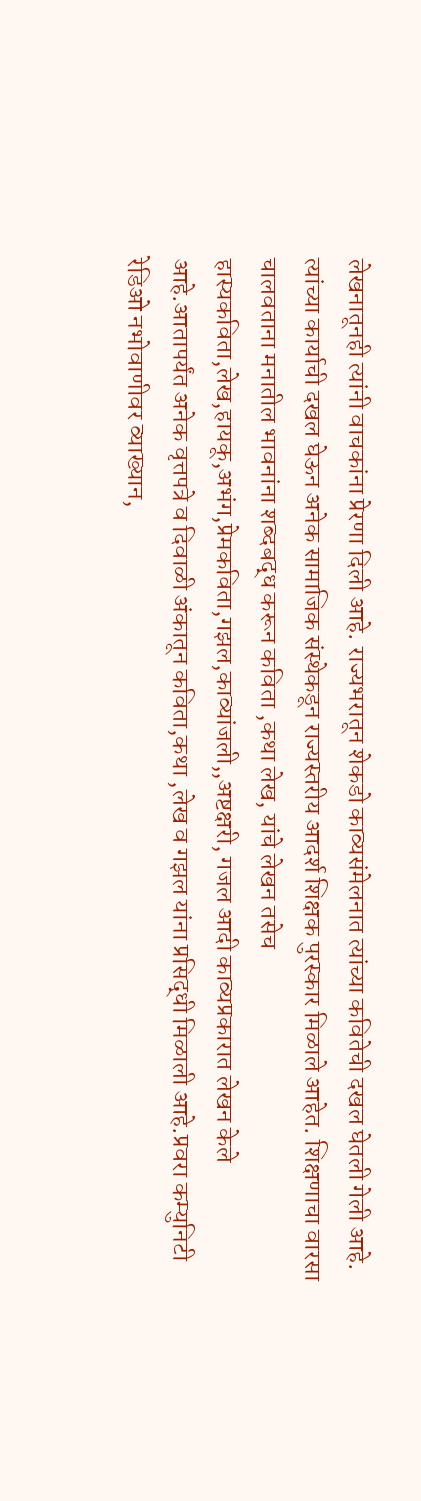लेखनातूनही त्यांनी वाचकांना प्रेरणा दिली आहे. राज्यभरातून शेकडो काव्यसंमेलनात त्यांच्या कवितेची दखल घेतली गेली आहे. त्यांच्या कार्याची दखल घेऊन अनेक सामाजिक संस्थेकडून राज्यस्तरीय आदर्श शिक्षक पुरस्कार मिळाले आहेत. शिक्षणाचा वारसा चालवताना मनातील भावनांना शब्दबद्ध करून कविता ,कथा लेख, यांचे लेखन तसेच हास्यकविता,लेख,हायकू,अभंग,प्रेमकविता,गझल,काव्यांजली,,अष्टक्षरी, गजल आदी काव्यप्रकारात लेखन केले आहे.आतापर्यंत अनेक वृत्तपत्रे व दिवाळी अंकातून कविता,कथा ,लेख व गझल यांना प्रसिद्धी मिळाली आहे.प्रवरा कम्युनिटी रेडिओ नभोवाणीवर व्याख्यान,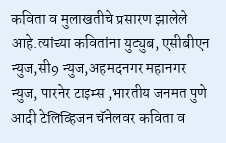कविता व मुलाखतीचे प्रसारण झालेले आहे.त्यांच्या कवितांना युट्युब, एसीबीएन न्युज,सी9 न्युज,अहमदनगर महानगर न्युज, पारनेर टाइम्स ,भारतीय जनमत पुणे आदी टेलिव्हिजन चॅनेलवर कविता व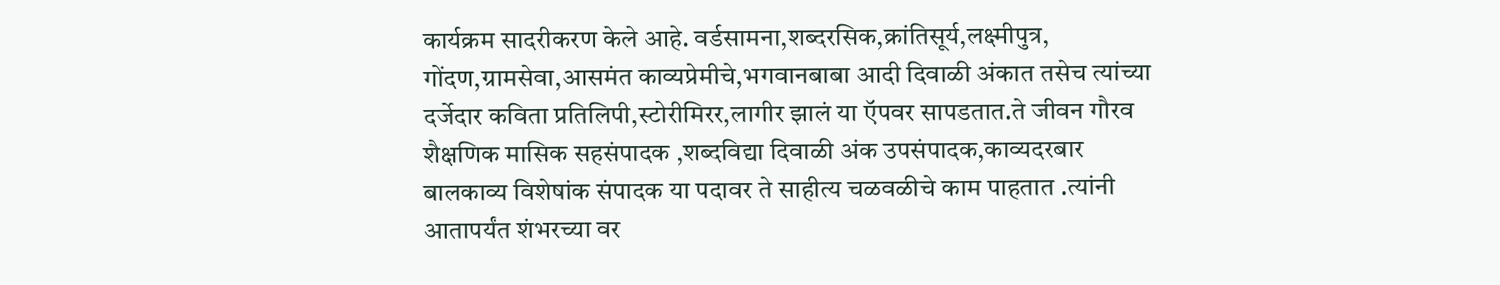कार्यक्रम सादरीकरण केले आहे. वर्डसामना,शब्दरसिक,क्रांतिसूर्य,लक्ष्मीपुत्र, गोंदण,ग्रामसेवा,आसमंत काव्यप्रेमीचे,भगवानबाबा आदी दिवाळी अंकात तसेच त्यांच्या दर्जेदार कविता प्रतिलिपी,स्टोरीमिरर,लागीर झालं या ऍपवर सापडतात.ते जीवन गौरव शैक्षणिक मासिक सहसंपादक ,शब्दविद्या दिवाळी अंक उपसंपादक,काव्यदरबार बालकाव्य विशेषांक संपादक या पदावर ते साहीत्य चळवळीचे काम पाहतात .त्यांनी आतापर्यंत शंभरच्या वर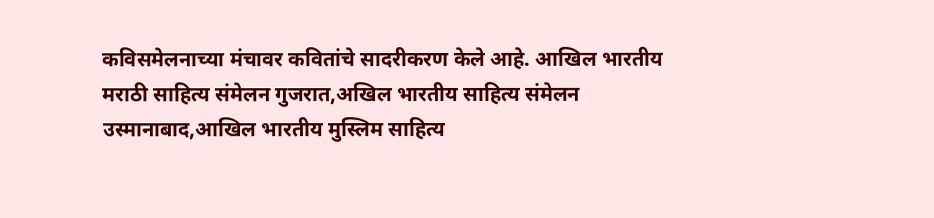कविसमेलनाच्या मंचावर कवितांचे सादरीकरण केले आहे. आखिल भारतीय मराठी साहित्य संमेलन गुजरात,अखिल भारतीय साहित्य संमेलन उस्मानाबाद,आखिल भारतीय मुस्लिम साहित्य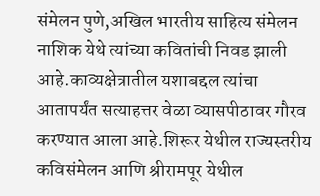संमेलन पुणे,अखिल भारतीय साहित्य संमेलन नाशिक येथे त्यांच्या कवितांची निवड झाली आहे.काव्यक्षेत्रातील यशाबद्दल त्यांचा आतापर्यंत सत्याहत्तर वेळा व्यासपीठावर गौरव करण्यात आला आहे.शिरूर येथील राज्यस्तरीय कविसंमेलन आणि श्रीरामपूर येथील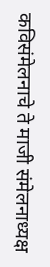कविसंमेलनाचे ते माजी संमेलनाध्यक्ष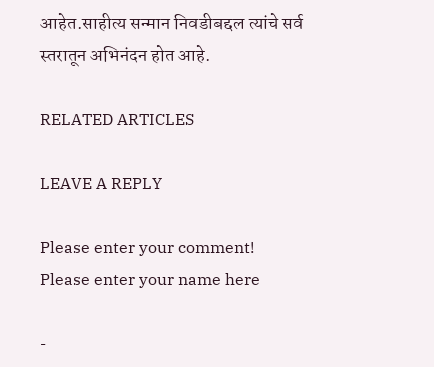आहेत.साहीत्य सन्मान निवडीबद्दल त्यांचे सर्व स्तरातून अभिनंदन होत आहे.

RELATED ARTICLES

LEAVE A REPLY

Please enter your comment!
Please enter your name here

-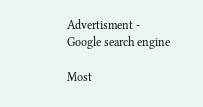Advertisment -
Google search engine

Most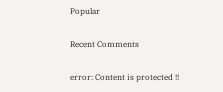Popular

Recent Comments

error: Content is protected !!